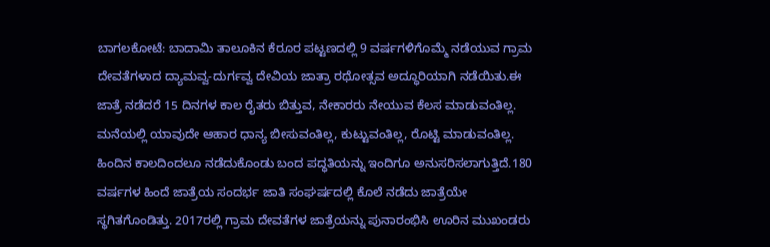ಬಾಗಲಕೋಟೆ: ಬಾದಾಮಿ ತಾಲೂಕಿನ ಕೆರೂರ ಪಟ್ಟಣದಲ್ಲಿ 9 ವರ್ಷಗಳಿಗೊಮ್ಮೆ ನಡೆಯುವ ಗ್ರಾಮ ದೇವತೆಗಳಾದ ದ್ಯಾಮವ್ವ-ದುರ್ಗವ್ವ ದೇವಿಯ ಜಾತ್ರಾ ರಥೋತ್ಸವ ಅದ್ಧೂರಿಯಾಗಿ ನಡೆಯಿತು.ಈ ಜಾತ್ರೆ ನಡೆದರೆ 15 ದಿನಗಳ ಕಾಲ ರೈತರು ಬಿತ್ತುವ, ನೇಕಾರರು ನೇಯುವ ಕೆಲಸ ಮಾಡುವಂತಿಲ್ಲ. ಮನೆಯಲ್ಲಿ ಯಾವುದೇ ಆಹಾರ ಧಾನ್ಯ ಬೀಸುವಂತಿಲ್ಲ, ಕುಟ್ಟುವಂತಿಲ್ಲ, ರೊಟ್ಟಿ ಮಾಡುವಂತಿಲ್ಲ. ಹಿಂದಿನ ಕಾಲದಿಂದಲೂ ನಡೆದುಕೊಂಡು ಬಂದ ಪದ್ಧತಿಯನ್ನು ಇಂದಿಗೂ ಅನುಸರಿಸಲಾಗುತ್ತಿದೆ.180 ವರ್ಷಗಳ ಹಿಂದೆ ಜಾತ್ರೆಯ ಸಂದರ್ಭ ಜಾತಿ ಸಂಘರ್ಷದಲ್ಲಿ ಕೊಲೆ ನಡೆದು ಜಾತ್ರೆಯೇ ಸ್ಥಗಿತಗೊಂಡಿತ್ತು. 2017ರಲ್ಲಿ ಗ್ರಾಮ ದೇವತೆಗಳ ಜಾತ್ರೆಯನ್ನು ಪುನಾರಂಭಿಸಿ ಊರಿನ ಮುಖಂಡರು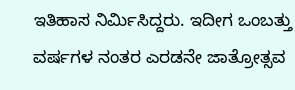ಇತಿಹಾಸ ನಿರ್ಮಿಸಿದ್ದರು. ಇದೀಗ ಒಂಬತ್ತು ವರ್ಷಗಳ ನಂತರ ಎರಡನೇ ಜಾತ್ರೋತ್ಸವ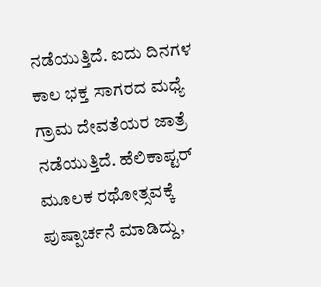ನಡೆಯುತ್ತಿದೆ. ಐದು ದಿನಗಳ ಕಾಲ ಭಕ್ತ ಸಾಗರದ ಮಧ್ಯೆ ಗ್ರಾಮ ದೇವತೆಯರ ಜಾತ್ರೆ ನಡೆಯುತ್ತಿದೆ. ಹೆಲಿಕಾಪ್ಟರ್ ಮೂಲಕ ರಥೋತ್ಸವಕ್ಕೆ ಪುಷ್ಪಾರ್ಚನೆ ಮಾಡಿದ್ದು,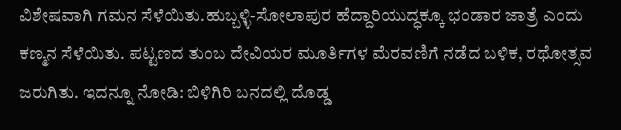ವಿಶೇಷವಾಗಿ ಗಮನ ಸೆಳೆಯಿತು.ಹುಬ್ಬಳ್ಳಿ-ಸೋಲಾಪುರ ಹೆದ್ದಾರಿಯುದ್ಧಕ್ಕೂ ಭಂಡಾರ ಜಾತ್ರೆ ಎಂದು ಕಣ್ಮನ ಸೆಳೆಯಿತು. ಪಟ್ಟಣದ ತುಂಬ ದೇವಿಯರ ಮೂರ್ತಿಗಳ ಮೆರವಣಿಗೆ ನಡೆದ ಬಳಿಕ, ರಥೋತ್ಸವ ಜರುಗಿತು. ಇದನ್ನೂ ನೋಡಿ: ಬಿಳಿಗಿರಿ ಬನದಲ್ಲಿ ದೊಡ್ಡ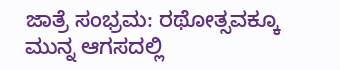ಜಾತ್ರೆ ಸಂಭ್ರಮ: ರಥೋತ್ಸವಕ್ಕೂ ಮುನ್ನ ಆಗಸದಲ್ಲಿ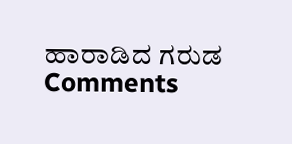ಹಾರಾಡಿದ ಗರುಡ
Comments